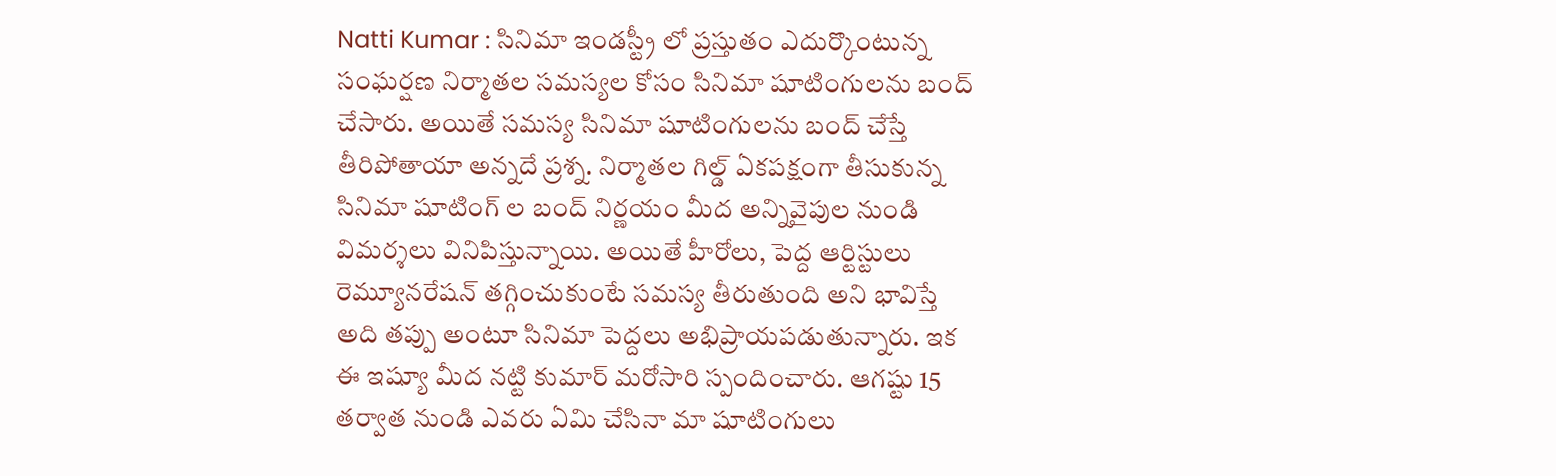Natti Kumar : సినిమా ఇండస్ట్రీ లో ప్రస్తుతం ఎదుర్కొంటున్న సంఘర్షణ నిర్మాతల సమస్యల కోసం సినిమా షూటింగులను బంద్ చేసారు. అయితే సమస్య సినిమా షూటింగులను బంద్ చేస్తే తీరిపోతాయా అన్నదే ప్రశ్న. నిర్మాతల గిల్డ్ ఏకపక్షంగా తీసుకున్న సినిమా షూటింగ్ ల బంద్ నిర్ణయం మీద అన్నివైపుల నుండి విమర్శలు వినిపిస్తున్నాయి. అయితే హీరోలు, పెద్ద ఆర్టిస్టులు రెమ్యూనరేషన్ తగ్గించుకుంటే సమస్య తీరుతుంది అని భావిస్తే అది తప్పు అంటూ సినిమా పెద్దలు అభిప్రాయపడుతున్నారు. ఇక ఈ ఇష్యూ మీద నట్టి కుమార్ మరోసారి స్పందించారు. ఆగష్టు 15 తర్వాత నుండి ఎవరు ఏమి చేసినా మా షూటింగులు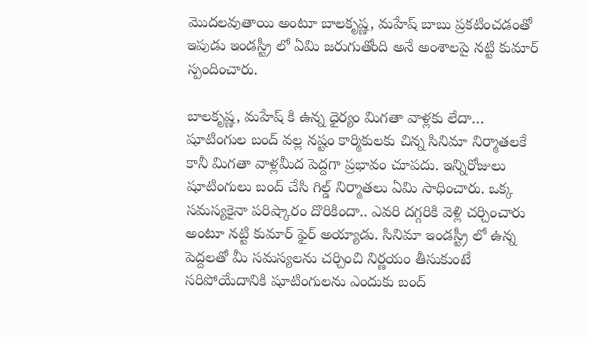మొదలవుతాయి అంటూ బాలకృష్ణ, మహేష్ బాబు ప్రకటించడంతో ఇపుడు ఇండస్ట్రీ లో ఏమి జరుగుతోంది అనే అంశాలపై నట్టి కుమార్ స్పందించారు.

బాలకృష్ణ, మహేష్ కి ఉన్న ధైర్యం మిగతా వాళ్లకు లేదా…
షూటింగుల బంద్ వల్ల నష్టం కార్మికులకు చిన్న సినిమా నిర్మాతలకే కానీ మిగతా వాళ్లమీద పెద్దగా ప్రభావం చూపదు. ఇన్నిరోజులు షూటింగులు బంద్ చేసి గిల్డ్ నిర్మాతలు ఏమి సాధించారు. ఒక్క సమస్యకైనా పరిష్కారం దొరికిందా.. ఎవరి దగ్గరికి వెళ్లి చర్చించారు అంటూ నట్టి కుమార్ ఫైర్ అయ్యాడు. సినిమా ఇండస్ట్రీ లో ఉన్న పెద్దలతో మీ సమస్యలను చర్చించి నిర్ణయం తీసుకుంటే సరిపోయేదానికి షూటింగులను ఎందుకు బంద్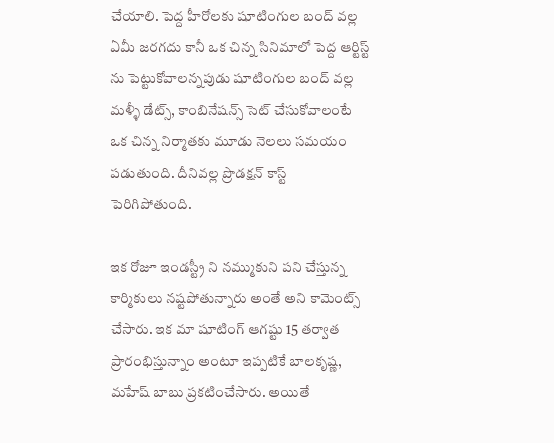చేయాలి. పెద్ద హీరోలకు షూటింగుల బంద్ వల్ల ఏమీ జరగదు కానీ ఒక చిన్న సినిమాలో పెద్ద ఆర్టిస్ట్ ను పెట్టుకోవాలన్నపుడు షూటింగుల బంద్ వల్ల మళ్ళీ డేట్స్, కాంబినేషన్స్ సెట్ చేసుకోవాలంటే ఒక చిన్న నిర్మాతకు మూడు నెలలు సమయం పడుతుంది. దీనివల్ల ప్రొడక్షన్ కాస్ట్ పెరిగిపోతుంది.

ఇక రోజూ ఇండస్ట్రీ ని నమ్ముకుని పని చేస్తున్న కార్మికులు నష్టపోతున్నారు అంతే అని కామెంట్స్ చేసారు. ఇక మా షూటింగ్ ఆగష్టు 15 తర్వాత ప్రారంభిస్తున్నాం అంటూ ఇప్పటికే బాలకృష్ణ, మహేష్ బాబు ప్రకటించేసారు. అయితే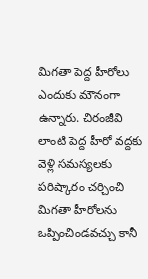మిగతా పెద్ద హీరోలు ఎందుకు మౌనంగా ఉన్నారు. చిరంజీవి లాంటి పెద్ద హీరో వద్దకు వెళ్లి సమస్యలకు పరిష్కారం చర్చించి మిగతా హీరోలను ఒప్పించిండవచ్చు కానీ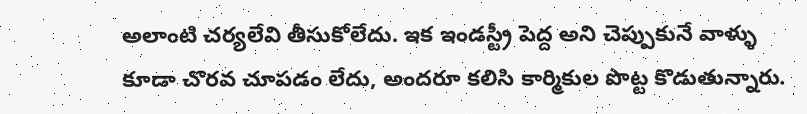అలాంటి చర్యలేవి తీసుకోలేదు. ఇక ఇండస్ట్రీ పెద్ద అని చెప్పుకునే వాళ్ళు కూడా చొరవ చూపడం లేదు, అందరూ కలిసి కార్మికుల పొట్ట కొడుతున్నారు.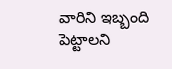వారిని ఇబ్బంది పెట్టాలని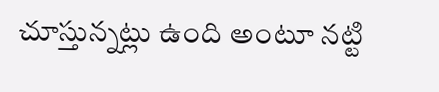చూస్తున్నట్లు ఉంది అంటూ నట్టి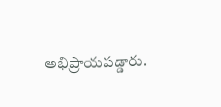అభిప్రాయపడ్డారు.